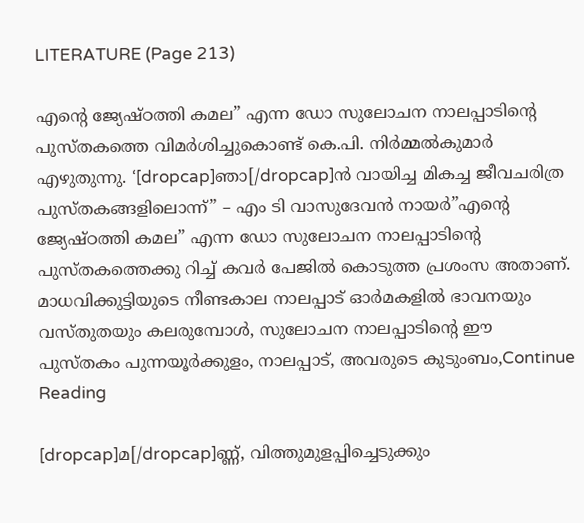LITERATURE (Page 213)

എന്റെ ജ്യേഷ്ഠത്തി കമല” എന്ന ഡോ സുലോചന നാലപ്പാടിന്റെ പുസ്തകത്തെ വിമർശിച്ചുകൊണ്ട് കെ.പി. നിർമ്മൽകുമാർ എഴുതുന്നു. ‘[dropcap]ഞാ[/dropcap]ൻ വായിച്ച മികച്ച ജീവചരിത്ര പുസ്തകങ്ങളിലൊന്ന്” – എം ടി വാസുദേവൻ നായർ”എന്റെ ജ്യേഷ്ഠത്തി കമല” എന്ന ഡോ സുലോചന നാലപ്പാടിന്റെ പുസ്തകത്തെക്കു റിച്ച് കവർ പേജിൽ കൊടുത്ത പ്രശംസ അതാണ്. മാധവിക്കുട്ടിയുടെ നീണ്ടകാല നാലപ്പാട് ഓർമകളിൽ ഭാവനയും വസ്തുതയും കലരുമ്പോൾ, സുലോചന നാലപ്പാടിന്റെ ഈ പുസ്തകം പുന്നയൂർക്കുളം, നാലപ്പാട്, അവരുടെ കുടുംബം,Continue Reading

[dropcap]മ[/dropcap]ണ്ണ്, വിത്തുമുളപ്പിച്ചെടുക്കും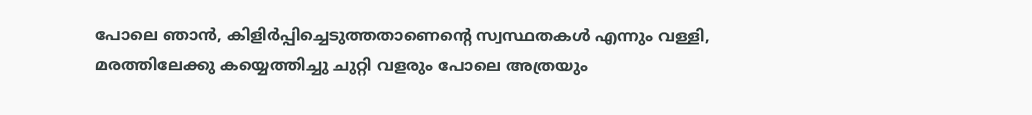പോലെ ഞാൻ, കിളിർപ്പിച്ചെടുത്തതാണെന്റെ സ്വസ്ഥതകൾ എന്നും വള്ളി, മരത്തിലേക്കു കയ്യെത്തിച്ചു ചുറ്റി വളരും പോലെ അത്രയും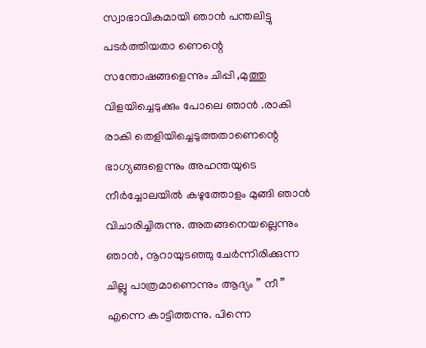സ്വാഭാവികമായി ഞാൻ പന്തലിട്ടു പടർത്തിയതാ ണെന്റെ സന്തോഷങ്ങളെന്നും ചിപ്പി ,മുത്തു വിളയിച്ചെടുക്കും പോലെ ഞാൻ .രാകി രാകി തെളിയിച്ചെടുത്തതാണെന്റെ ഭാഗ്യങ്ങളെന്നും അഹന്തയുടെ നീർച്ചോലയിൽ കഴുത്തോളം മുങ്ങി ഞാൻ വിചാരിച്ചിരുന്നു. അതങ്ങനെയല്ലെന്നും ഞാൻ, നൂറായുടഞ്ഞു ചേർന്നിരിക്കുന്ന ചില്ലു പാത്രമാണെന്നും ആദ്യം ” നീ ” എന്നെ കാട്ടിത്തന്നു. പിന്നെ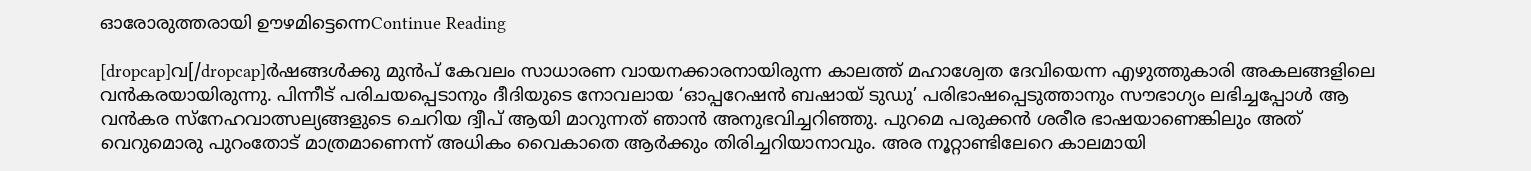ഓരോരുത്തരായി ഊഴമിട്ടെന്നെContinue Reading

[dropcap]വ[/dropcap]ർഷങ്ങൾക്കു മുൻപ് കേവലം സാധാരണ വായനക്കാരനായിരുന്ന കാലത്ത് മഹാശ്വേത ദേവിയെന്ന എഴുത്തുകാരി അകലങ്ങളിലെ വൻകരയായിരുന്നു. പിന്നീട് പരിചയപ്പെടാനും ദീദിയുടെ നോവലായ ‘ഓപ്പറേഷൻ ബഷായ് ടുഡു’ പരിഭാഷപ്പെടുത്താനും സൗഭാഗ്യം ലഭിച്ചപ്പോൾ ആ വൻകര സ്നേഹവാത്സല്യങ്ങളുടെ ചെറിയ ദ്വീപ് ആയി മാറുന്നത് ഞാൻ അനുഭവിച്ചറിഞ്ഞു. പുറമെ പരുക്കൻ ശരീര ഭാഷയാണെങ്കിലും അത് വെറുമൊരു പുറംതോട് മാത്രമാണെന്ന് അധികം വൈകാതെ ആർക്കും തിരിച്ചറിയാനാവും. അര നൂറ്റാണ്ടിലേറെ കാലമായി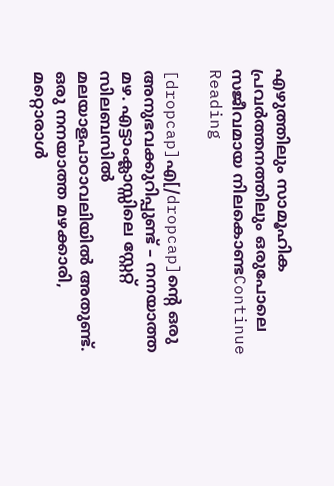എഴുത്തിലും സാമൂഹിക പ്രവർത്തനത്തിലും ഒരുപോലെ സജീവമായ നിലകൊണ്ടContinue Reading

[dropcap]എ[/dropcap]ന്റെ ഒരു അനുഭവക്കുറിപ്പുണ്ട് – നനയാത്ത മഴ. എട്ടാംക്ലാസ്സിലെ സ്റ്റേറ്റ് സിലബസില്‍ മലയാളപാഠാവലിയില്‍ അതുണ്ട്. ഒരു നനയാത്ത മഴക്കാരി, മറ്റൊരാള്‍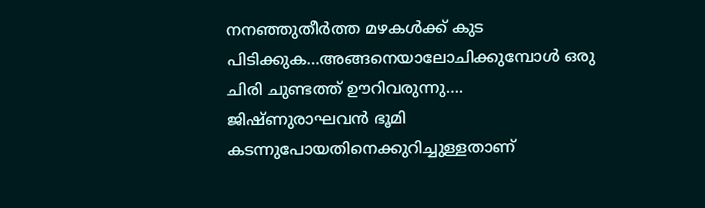നനഞ്ഞുതീര്‍ത്ത മഴകള്‍ക്ക് കുട പിടിക്കുക…അങ്ങനെയാലോചിക്കുമ്പോള്‍ ഒരു ചിരി ചുണ്ടത്ത് ഊറിവരുന്നു…. ജിഷ്ണുരാഘവന്‍ ഭൂമി കടന്നുപോയതിനെക്കുറിച്ചുള്ളതാണ്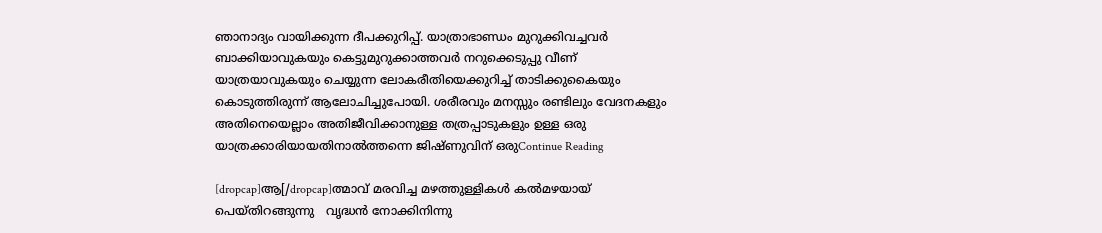ഞാനാദ്യം വായിക്കുന്ന ദീപക്കുറിപ്പ്. യാത്രാഭാണ്ഡം മുറുക്കിവച്ചവര്‍ ബാക്കിയാവുകയും കെട്ടുമുറുക്കാത്തവര്‍ നറുക്കെടുപ്പു വീണ് യാത്രയാവുകയും ചെയ്യുന്ന ലോകരീതിയെക്കുറിച്ച് താടിക്കുകൈയും കൊടുത്തിരുന്ന് ആലോചിച്ചുപോയി. ശരീരവും മനസ്സും രണ്ടിലും വേദനകളും അതിനെയെല്ലാം അതിജീവിക്കാനുള്ള തത്രപ്പാടുകളും ഉള്ള ഒരു യാത്രക്കാരിയായതിനാല്‍ത്തന്നെ ജിഷ്ണുവിന് ഒരുContinue Reading

[dropcap]ആ[/dropcap]ത്മാവ് മരവിച്ച മഴത്തുള്ളികൾ കൽമഴയായ് പെയ്തിറങ്ങുന്നു   വൃദ്ധൻ നോക്കിനിന്നു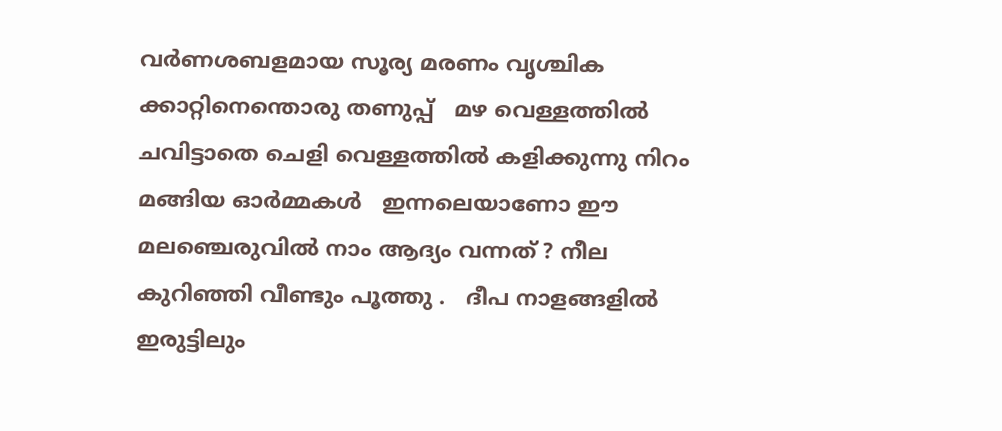വർണശബളമായ സൂര്യ മരണം വൃശ്ചിക ക്കാറ്റിനെന്തൊരു തണുപ്പ്   മഴ വെള്ളത്തിൽ ചവിട്ടാതെ ചെളി വെള്ളത്തിൽ കളിക്കുന്നു നിറം മങ്ങിയ ഓർമ്മകൾ   ഇന്നലെയാണോ ഈ മലഞ്ചെരുവിൽ നാം ആദ്യം വന്നത് ? നീല കുറിഞ്ഞി വീണ്ടും പൂത്തു .   ദീപ നാളങ്ങളിൽ ഇരുട്ടിലും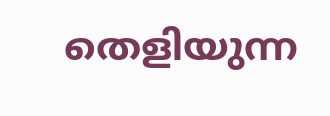തെളിയുന്ന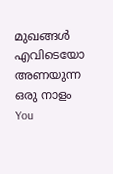മുഖങ്ങൾ എവിടെയോ അണയുന്ന ഒരു നാളം   You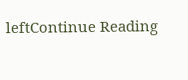leftContinue Reading